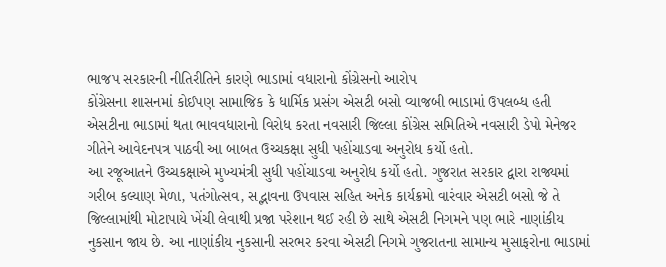ભાજપ સરકારની નીતિરીતિને કારણે ભાડામાં વધારાનો કોંગ્રેસનો આરોપ
કોંગ્રેસના શાસનમાં કોઈપણ સામાજિક કે ધાર્મિક પ્રસંગ એસટી બસો વ્યાજબી ભાડામાં ઉપલબ્ધ હતી
એસટીના ભાડામાં થતા ભાવવધારાનો વિરોધ કરતા નવસારી જિલ્લા કોંગ્રેસ સમિતિએ નવસારી ડેપો મેનેજર ગીતેને આવેદનપત્ર પાઠવી આ બાબત ઉચ્ચકક્ષા સુધી પહોંચાડવા અનુરોધ કર્યો હતો.
આ રજૂઆતને ઉચ્ચકક્ષાએ મુખ્યમંત્રી સુધી પહોંચાડવા અનુરોધ કર્યો હતો. ગુજરાત સરકાર દ્વારા રાજ્યમાં ગરીબ કલ્યાણ મેળા, પતંગોત્સવ, સદ્ભાવના ઉપવાસ સહિત અનેક કાર્યક્રમો વારંવાર એસટી બસો જે તે જિલ્લામાંથી મોટાપાયે ખેંચી લેવાથી પ્રજા પરેશાન થઈ રહી છે સાથે એસટી નિગમને પણ ભારે નાણાંકીય નુકસાન જાય છે. આ નાણાંકીય નુકસાની સરભર કરવા એસટી નિગમે ગુજરાતના સામાન્ય મુસાફરોના ભાડામાં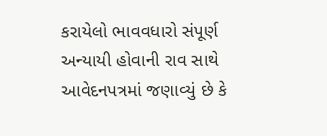કરાયેલો ભાવવધારો સંપૂર્ણ અન્યાયી હોવાની રાવ સાથે આવેદનપત્રમાં જણાવ્યું છે કે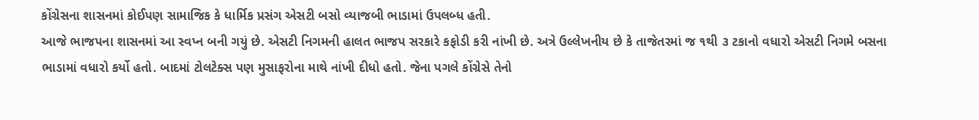કોંગ્રેસના શાસનમાં કોઈપણ સામાજિક કે ધાર્મિક પ્રસંગ એસટી બસો વ્યાજબી ભાડામાં ઉપલબ્ધ હતી.
આજે ભાજપના શાસનમાં આ સ્વપ્ન બની ગયું છે. એસટી નિગમની હાલત ભાજપ સરકારે કફોડી કરી નાંખી છે. અત્રે ઉલ્લેખનીય છે કે તાજેતરમાં જ ૧થી ૩ ટકાનો વધારો એસટી નિગમે બસના ભાડામાં વધારો કર્યો હતો. બાદમાં ટોલટેક્સ પણ મુસાફરોના માથે નાંખી દીધો હતો. જેના પગલે કોંગ્રેસે તેનો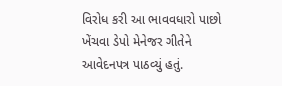વિરોધ કરી આ ભાવવધારો પાછો ખેંચવા ડેપો મેનેજર ગીતેને આવેદનપત્ર પાઠવ્યું હતું.